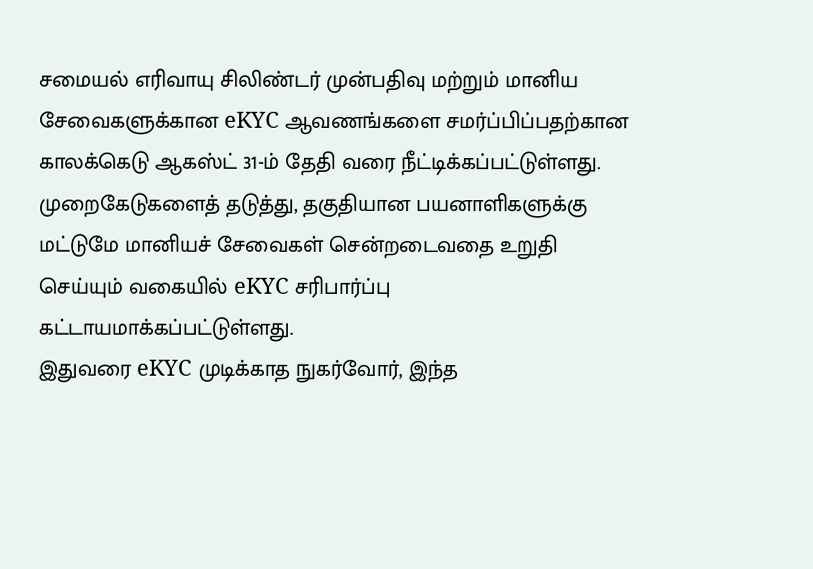சமையல் எரிவாயு சிலிண்டர் முன்பதிவு மற்றும் மானிய சேவைகளுக்கான eKYC ஆவணங்களை சமர்ப்பிப்பதற்கான காலக்கெடு ஆகஸ்ட் 31-ம் தேதி வரை நீட்டிக்கப்பட்டுள்ளது.
முறைகேடுகளைத் தடுத்து, தகுதியான பயனாளிகளுக்கு மட்டுமே மானியச் சேவைகள் சென்றடைவதை உறுதி செய்யும் வகையில் eKYC சரிபார்ப்பு கட்டாயமாக்கப்பட்டுள்ளது.
இதுவரை eKYC முடிக்காத நுகர்வோர், இந்த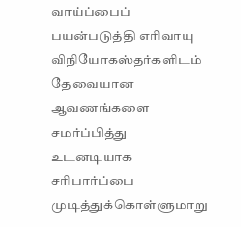வாய்ப்பைப் பயன்படுத்தி எரிவாயு விநியோகஸ்தர்களிடம் தேவையான ஆவணங்களை சமர்ப்பித்து உடனடியாக சரிபார்ப்பை முடித்துக்கொள்ளுமாறு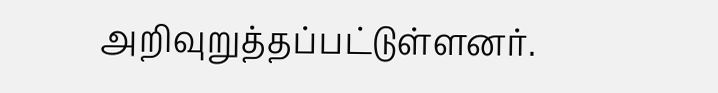அறிவுறுத்தப்பட்டுள்ளனர்.